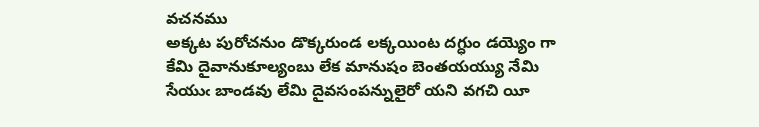వచనము
అక్కట పురోచనుం డొక్కరుండ లక్కయింట దగ్ధుం డయ్యెం గా కేమి దైవానుకూల్యంబు లేక మానుషం బెంతయయ్యు నేమి సేయుఁ బాండవు లేమి దైవసంపన్నులైరో యని వగచి యీ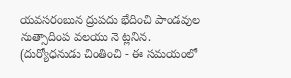యవసరంబున ద్రుపదు భేదించి పాండవుల నుత్సాదింప వలయు నె ట్లనిన.
(దుర్యోధనుడు చింతించి - ఈ సమయంలో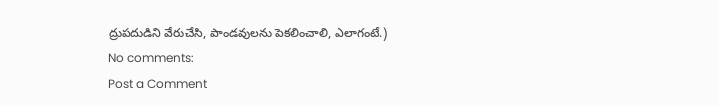ద్రుపదుడిని వేరుచేసి, పాండవులను పెకలించాలి, ఎలాగంటే.)
No comments:
Post a Comment